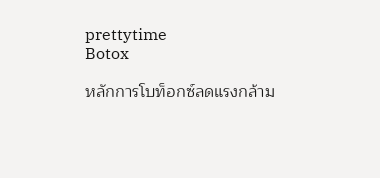prettytime
Botox

หลักการโบท็อกซ์ลดแรงกล้าม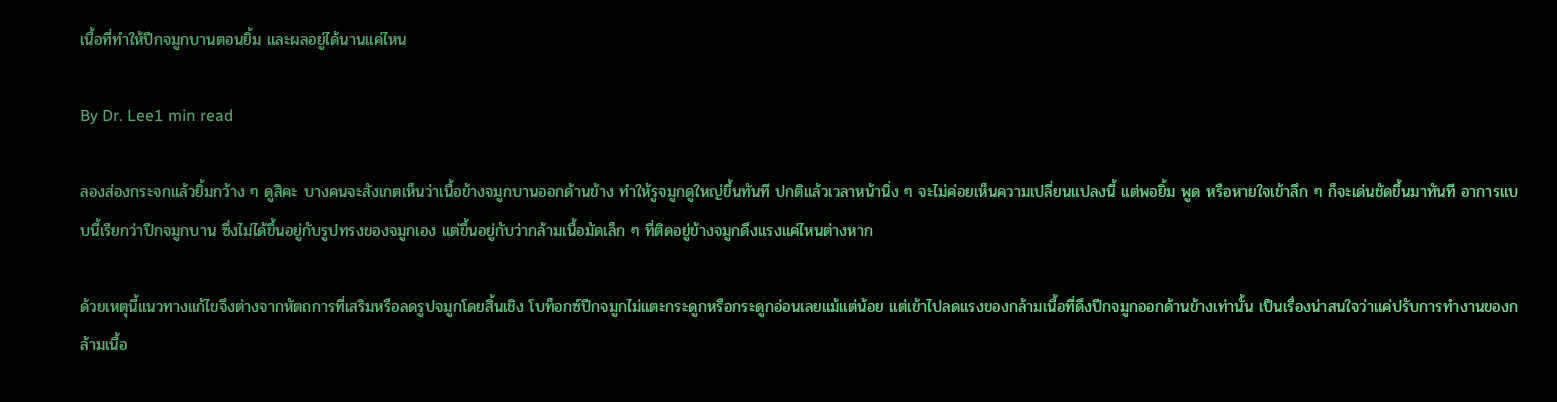เนื้อที่ทำให้ปีกจมูกบานตอนยิ้ม และผลอยู่ได้นานแค่ไหน

By Dr. Lee1 min read

ลองส่องกระจกแล้วยิ้มกว้าง ๆ ดูสิคะ บางคนจะสังเกตเห็นว่าเนื้อข้างจมูกบานออกด้านข้าง ทำให้รูจมูกดูใหญ่ขึ้นทันที ปกติแล้วเวลาหน้านิ่ง ๆ จะไม่ค่อยเห็นความเปลี่ยนแปลงนี้ แต่พอยิ้ม พูด หรือหายใจเข้าลึก ๆ ก็จะเด่นชัดขึ้นมาทันที อาการแบบนี้เรียกว่าปีกจมูกบาน ซึ่งไม่ได้ขึ้นอยู่กับรูปทรงของจมูกเอง แต่ขึ้นอยู่กับว่ากล้ามเนื้อมัดเล็ก ๆ ที่ติดอยู่ข้างจมูกดึงแรงแค่ไหนต่างหาก

ด้วยเหตุนี้แนวทางแก้ไขจึงต่างจากหัตถการที่เสริมหรือลดรูปจมูกโดยสิ้นเชิง โบท็อกซ์ปีกจมูกไม่แตะกระดูกหรือกระดูกอ่อนเลยแม้แต่น้อย แต่เข้าไปลดแรงของกล้ามเนื้อที่ดึงปีกจมูกออกด้านข้างเท่านั้น เป็นเรื่องน่าสนใจว่าแค่ปรับการทำงานของกล้ามเนื้อ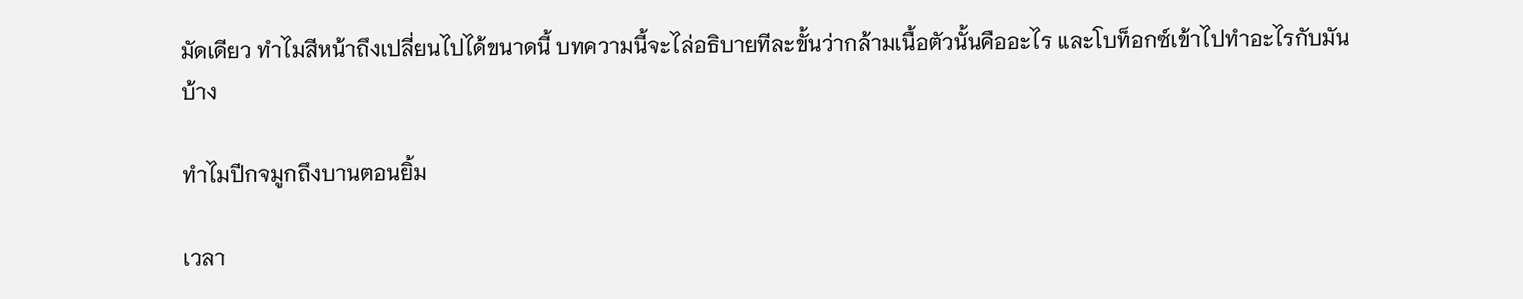มัดเดียว ทำไมสีหน้าถึงเปลี่ยนไปได้ขนาดนี้ บทความนี้จะไล่อธิบายทีละขั้นว่ากล้ามเนื้อตัวนั้นคืออะไร และโบท็อกซ์เข้าไปทำอะไรกับมันบ้าง

ทำไมปีกจมูกถึงบานตอนยิ้ม

เวลา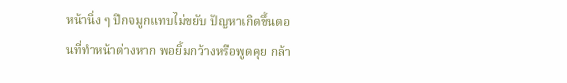หน้านิ่ง ๆ ปีกจมูกแทบไม่ขยับ ปัญหาเกิดขึ้นตอนที่ทำหน้าต่างหาก พอยิ้มกว้างหรือพูดคุย กล้า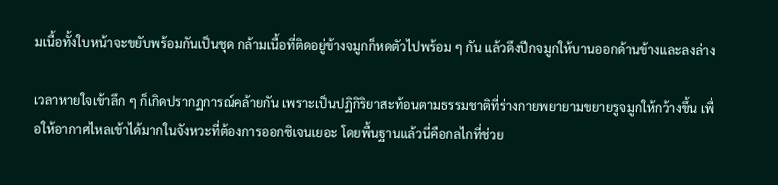มเนื้อทั้งใบหน้าจะขยับพร้อมกันเป็นชุด กล้ามเนื้อที่ติดอยู่ข้างจมูกก็หดตัวไปพร้อม ๆ กัน แล้วดึงปีกจมูกให้บานออกด้านข้างและลงล่าง

เวลาหายใจเข้าลึก ๆ ก็เกิดปรากฏการณ์คล้ายกัน เพราะเป็นปฏิกิริยาสะท้อนตามธรรมชาติที่ร่างกายพยายามขยายรูจมูกให้กว้างขึ้น เพื่อให้อากาศไหลเข้าได้มากในจังหวะที่ต้องการออกซิเจนเยอะ โดยพื้นฐานแล้วนี่คือกลไกที่ช่วย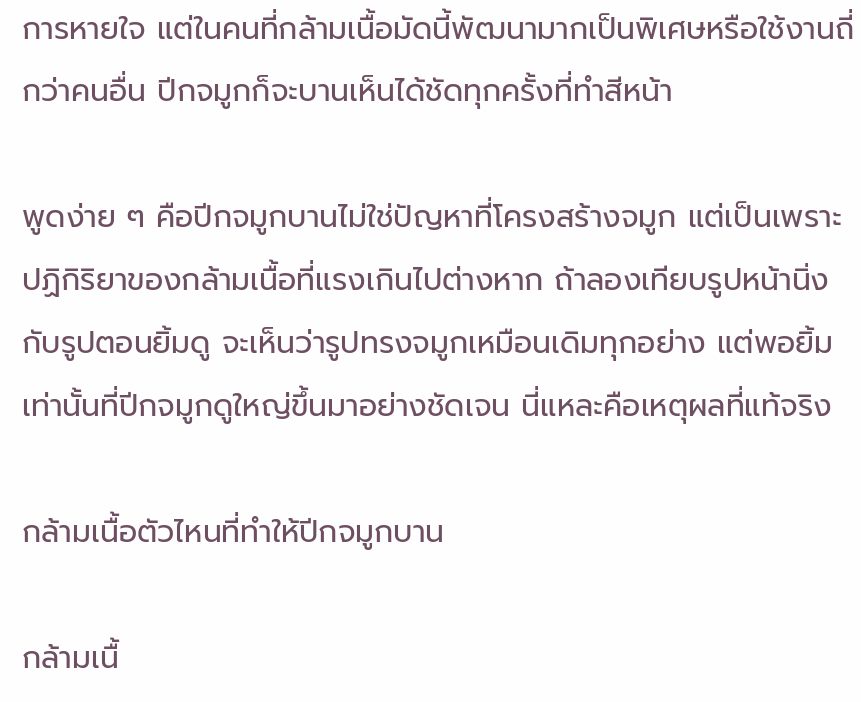การหายใจ แต่ในคนที่กล้ามเนื้อมัดนี้พัฒนามากเป็นพิเศษหรือใช้งานถี่กว่าคนอื่น ปีกจมูกก็จะบานเห็นได้ชัดทุกครั้งที่ทำสีหน้า

พูดง่าย ๆ คือปีกจมูกบานไม่ใช่ปัญหาที่โครงสร้างจมูก แต่เป็นเพราะปฏิกิริยาของกล้ามเนื้อที่แรงเกินไปต่างหาก ถ้าลองเทียบรูปหน้านิ่งกับรูปตอนยิ้มดู จะเห็นว่ารูปทรงจมูกเหมือนเดิมทุกอย่าง แต่พอยิ้มเท่านั้นที่ปีกจมูกดูใหญ่ขึ้นมาอย่างชัดเจน นี่แหละคือเหตุผลที่แท้จริง

กล้ามเนื้อตัวไหนที่ทำให้ปีกจมูกบาน

กล้ามเนื้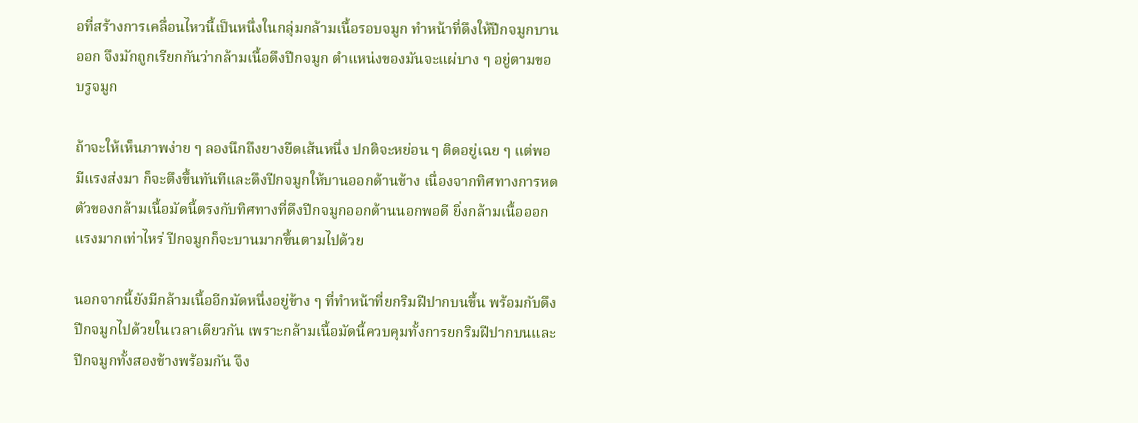อที่สร้างการเคลื่อนไหวนี้เป็นหนึ่งในกลุ่มกล้ามเนื้อรอบจมูก ทำหน้าที่ดึงให้ปีกจมูกบานออก จึงมักถูกเรียกกันว่ากล้ามเนื้อดึงปีกจมูก ตำแหน่งของมันจะแผ่บาง ๆ อยู่ตามขอบรูจมูก

ถ้าจะให้เห็นภาพง่าย ๆ ลองนึกถึงยางยืดเส้นหนึ่ง ปกติจะหย่อน ๆ ติดอยู่เฉย ๆ แต่พอมีแรงส่งมา ก็จะตึงขึ้นทันทีและดึงปีกจมูกให้บานออกด้านข้าง เนื่องจากทิศทางการหดตัวของกล้ามเนื้อมัดนี้ตรงกับทิศทางที่ดึงปีกจมูกออกด้านนอกพอดี ยิ่งกล้ามเนื้อออกแรงมากเท่าไหร่ ปีกจมูกก็จะบานมากขึ้นตามไปด้วย

นอกจากนี้ยังมีกล้ามเนื้ออีกมัดหนึ่งอยู่ข้าง ๆ ที่ทำหน้าที่ยกริมฝีปากบนขึ้น พร้อมกับดึงปีกจมูกไปด้วยในเวลาเดียวกัน เพราะกล้ามเนื้อมัดนี้ควบคุมทั้งการยกริมฝีปากบนและปีกจมูกทั้งสองข้างพร้อมกัน จึง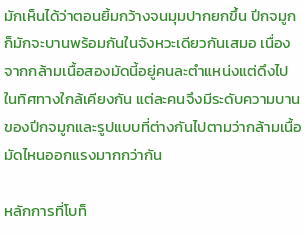มักเห็นได้ว่าตอนยิ้มกว้างจนมุมปากยกขึ้น ปีกจมูกก็มักจะบานพร้อมกันในจังหวะเดียวกันเสมอ เนื่องจากกล้ามเนื้อสองมัดนี้อยู่คนละตำแหน่งแต่ดึงไปในทิศทางใกล้เคียงกัน แต่ละคนจึงมีระดับความบานของปีกจมูกและรูปแบบที่ต่างกันไปตามว่ากล้ามเนื้อมัดไหนออกแรงมากกว่ากัน

หลักการที่โบท็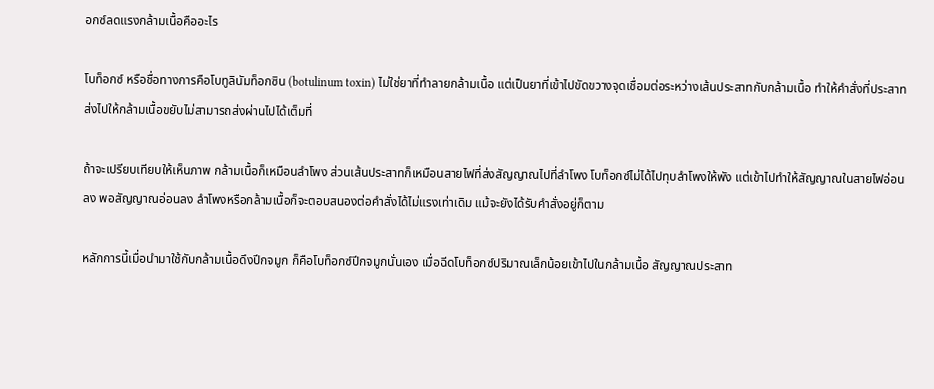อกซ์ลดแรงกล้ามเนื้อคืออะไร

โบท็อกซ์ หรือชื่อทางการคือโบทูลินัมท็อกซิน (botulinum toxin) ไม่ใช่ยาที่ทำลายกล้ามเนื้อ แต่เป็นยาที่เข้าไปขัดขวางจุดเชื่อมต่อระหว่างเส้นประสาทกับกล้ามเนื้อ ทำให้คำสั่งที่ประสาทส่งไปให้กล้ามเนื้อขยับไม่สามารถส่งผ่านไปได้เต็มที่

ถ้าจะเปรียบเทียบให้เห็นภาพ กล้ามเนื้อก็เหมือนลำโพง ส่วนเส้นประสาทก็เหมือนสายไฟที่ส่งสัญญาณไปที่ลำโพง โบท็อกซ์ไม่ได้ไปทุบลำโพงให้พัง แต่เข้าไปทำให้สัญญาณในสายไฟอ่อนลง พอสัญญาณอ่อนลง ลำโพงหรือกล้ามเนื้อก็จะตอบสนองต่อคำสั่งได้ไม่แรงเท่าเดิม แม้จะยังได้รับคำสั่งอยู่ก็ตาม

หลักการนี้เมื่อนำมาใช้กับกล้ามเนื้อดึงปีกจมูก ก็คือโบท็อกซ์ปีกจมูกนั่นเอง เมื่อฉีดโบท็อกซ์ปริมาณเล็กน้อยเข้าไปในกล้ามเนื้อ สัญญาณประสาท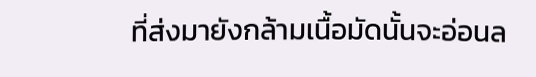ที่ส่งมายังกล้ามเนื้อมัดนั้นจะอ่อนล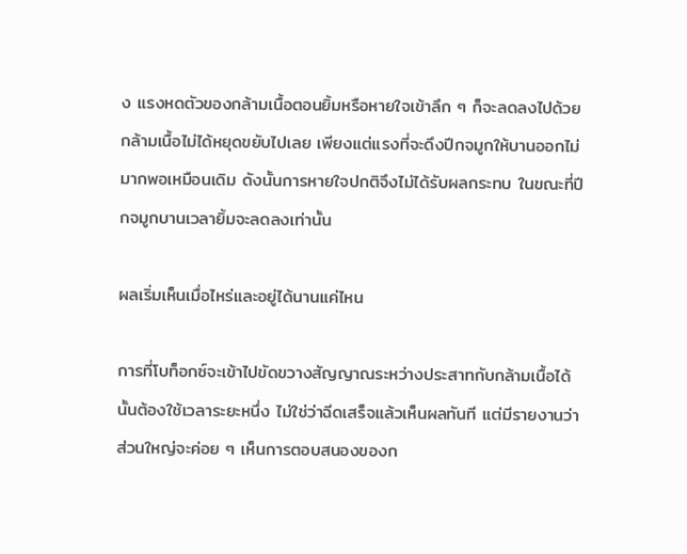ง แรงหดตัวของกล้ามเนื้อตอนยิ้มหรือหายใจเข้าลึก ๆ ก็จะลดลงไปด้วย กล้ามเนื้อไม่ได้หยุดขยับไปเลย เพียงแต่แรงที่จะดึงปีกจมูกให้บานออกไม่มากพอเหมือนเดิม ดังนั้นการหายใจปกติจึงไม่ได้รับผลกระทบ ในขณะที่ปีกจมูกบานเวลายิ้มจะลดลงเท่านั้น

ผลเริ่มเห็นเมื่อไหร่และอยู่ได้นานแค่ไหน

การที่โบท็อกซ์จะเข้าไปขัดขวางสัญญาณระหว่างประสาทกับกล้ามเนื้อได้นั้นต้องใช้เวลาระยะหนึ่ง ไม่ใช่ว่าฉีดเสร็จแล้วเห็นผลทันที แต่มีรายงานว่าส่วนใหญ่จะค่อย ๆ เห็นการตอบสนองของก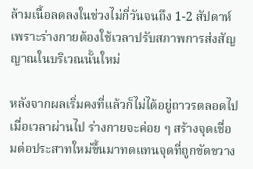ล้ามเนื้อลดลงในช่วงไม่กี่วันจนถึง 1-2 สัปดาห์ เพราะร่างกายต้องใช้เวลาปรับสภาพการส่งสัญญาณในบริเวณนั้นใหม่

หลังจากผลเริ่มคงที่แล้วก็ไม่ได้อยู่ถาวรตลอดไป เมื่อเวลาผ่านไป ร่างกายจะค่อย ๆ สร้างจุดเชื่อมต่อประสาทใหม่ขึ้นมาทดแทนจุดที่ถูกขัดขวาง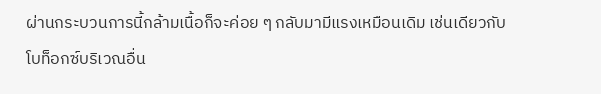ผ่านกระบวนการนี้กล้ามเนื้อก็จะค่อย ๆ กลับมามีแรงเหมือนเดิม เช่นเดียวกับโบท็อกซ์บริเวณอื่น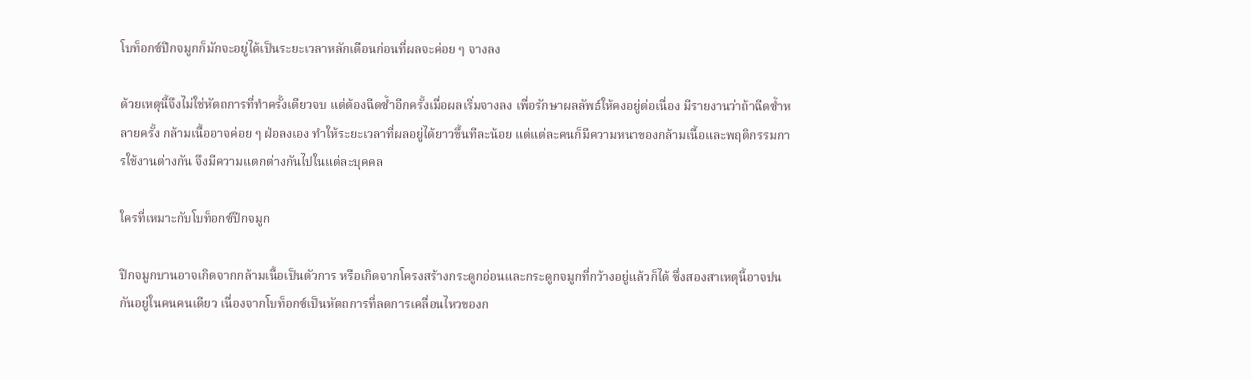โบท็อกซ์ปีกจมูกก็มักจะอยู่ได้เป็นระยะเวลาหลักเดือนก่อนที่ผลจะค่อย ๆ จางลง

ด้วยเหตุนี้จึงไม่ใช่หัตถการที่ทำครั้งเดียวจบ แต่ต้องฉีดซ้ำอีกครั้งเมื่อผลเริ่มจางลง เพื่อรักษาผลลัพธ์ให้คงอยู่ต่อเนื่อง มีรายงานว่าถ้าฉีดซ้ำหลายครั้ง กล้ามเนื้ออาจค่อย ๆ ฝ่อลงเอง ทำให้ระยะเวลาที่ผลอยู่ได้ยาวขึ้นทีละน้อย แต่แต่ละคนก็มีความหนาของกล้ามเนื้อและพฤติกรรมการใช้งานต่างกัน จึงมีความแตกต่างกันไปในแต่ละบุคคล

ใครที่เหมาะกับโบท็อกซ์ปีกจมูก

ปีกจมูกบานอาจเกิดจากกล้ามเนื้อเป็นตัวการ หรือเกิดจากโครงสร้างกระดูกอ่อนและกระดูกจมูกที่กว้างอยู่แล้วก็ได้ ซึ่งสองสาเหตุนี้อาจปนกันอยู่ในคนคนเดียว เนื่องจากโบท็อกซ์เป็นหัตถการที่ลดการเคลื่อนไหวของก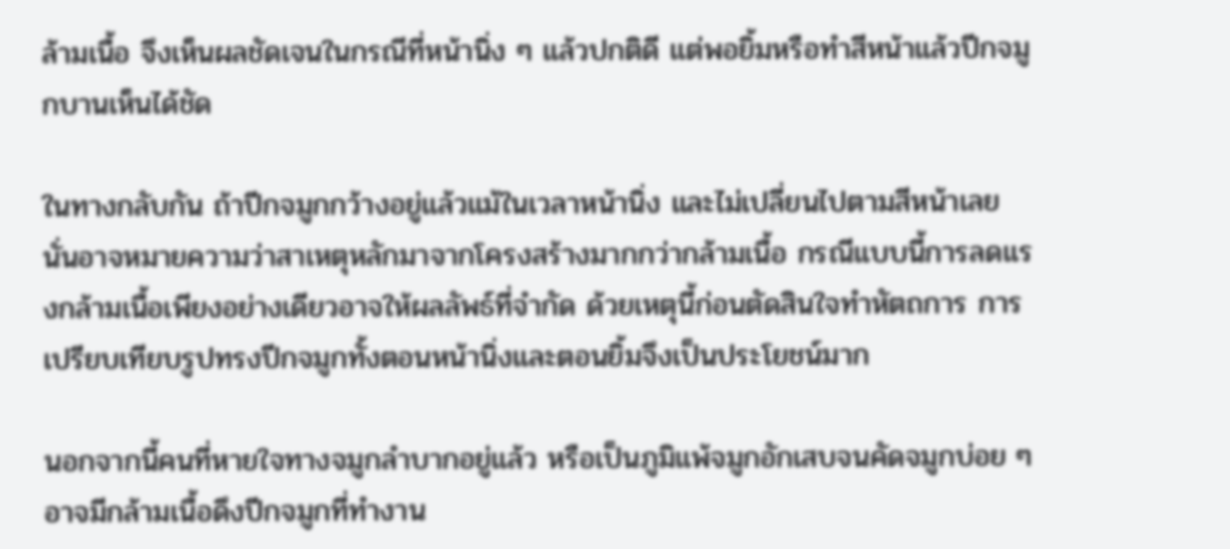ล้ามเนื้อ จึงเห็นผลชัดเจนในกรณีที่หน้านิ่ง ๆ แล้วปกติดี แต่พอยิ้มหรือทำสีหน้าแล้วปีกจมูกบานเห็นได้ชัด

ในทางกลับกัน ถ้าปีกจมูกกว้างอยู่แล้วแม้ในเวลาหน้านิ่ง และไม่เปลี่ยนไปตามสีหน้าเลย นั่นอาจหมายความว่าสาเหตุหลักมาจากโครงสร้างมากกว่ากล้ามเนื้อ กรณีแบบนี้การลดแรงกล้ามเนื้อเพียงอย่างเดียวอาจให้ผลลัพธ์ที่จำกัด ด้วยเหตุนี้ก่อนตัดสินใจทำหัตถการ การเปรียบเทียบรูปทรงปีกจมูกทั้งตอนหน้านิ่งและตอนยิ้มจึงเป็นประโยชน์มาก

นอกจากนี้คนที่หายใจทางจมูกลำบากอยู่แล้ว หรือเป็นภูมิแพ้จมูกอักเสบจนคัดจมูกบ่อย ๆ อาจมีกล้ามเนื้อดึงปีกจมูกที่ทำงาน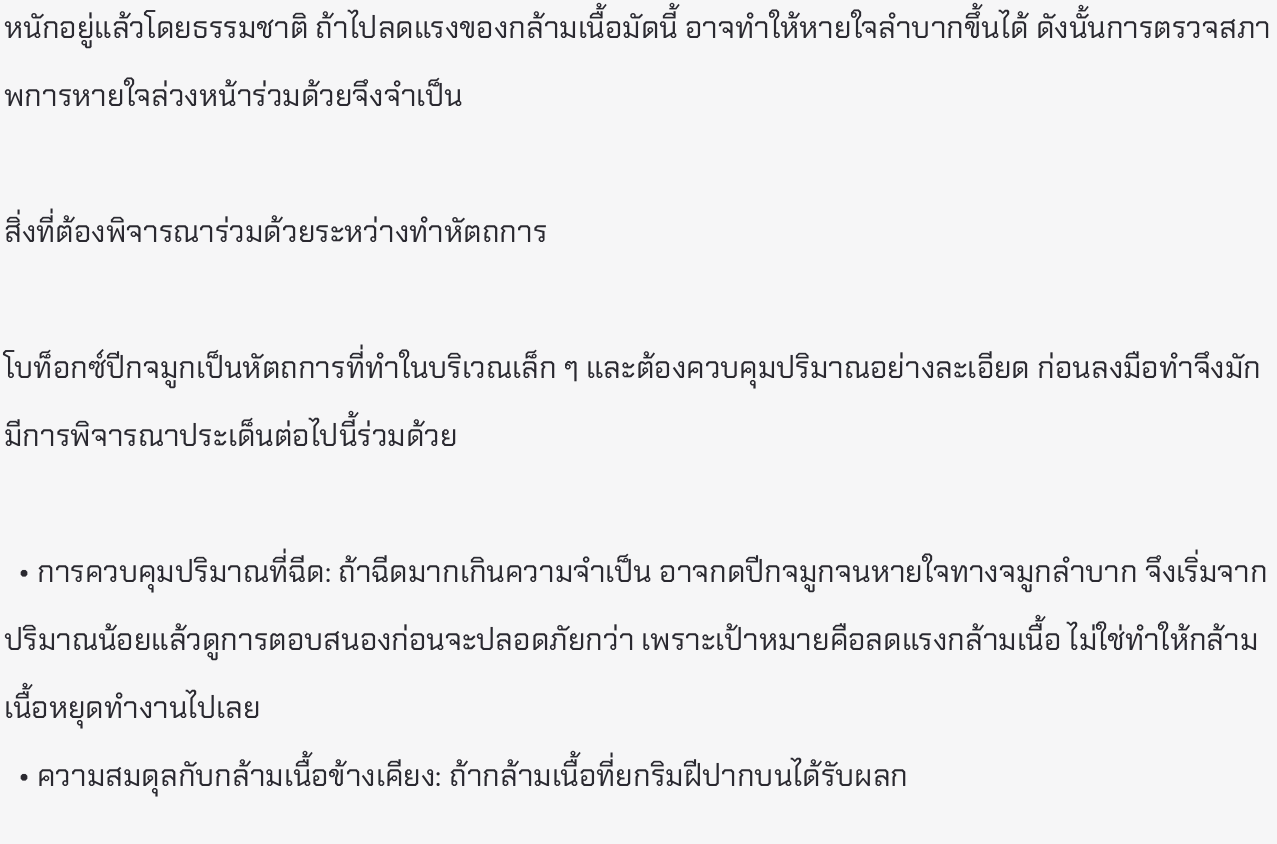หนักอยู่แล้วโดยธรรมชาติ ถ้าไปลดแรงของกล้ามเนื้อมัดนี้ อาจทำให้หายใจลำบากขึ้นได้ ดังนั้นการตรวจสภาพการหายใจล่วงหน้าร่วมด้วยจึงจำเป็น

สิ่งที่ต้องพิจารณาร่วมด้วยระหว่างทำหัตถการ

โบท็อกซ์ปีกจมูกเป็นหัตถการที่ทำในบริเวณเล็ก ๆ และต้องควบคุมปริมาณอย่างละเอียด ก่อนลงมือทำจึงมักมีการพิจารณาประเด็นต่อไปนี้ร่วมด้วย

  • การควบคุมปริมาณที่ฉีด: ถ้าฉีดมากเกินความจำเป็น อาจกดปีกจมูกจนหายใจทางจมูกลำบาก จึงเริ่มจากปริมาณน้อยแล้วดูการตอบสนองก่อนจะปลอดภัยกว่า เพราะเป้าหมายคือลดแรงกล้ามเนื้อ ไม่ใช่ทำให้กล้ามเนื้อหยุดทำงานไปเลย
  • ความสมดุลกับกล้ามเนื้อข้างเคียง: ถ้ากล้ามเนื้อที่ยกริมฝีปากบนได้รับผลก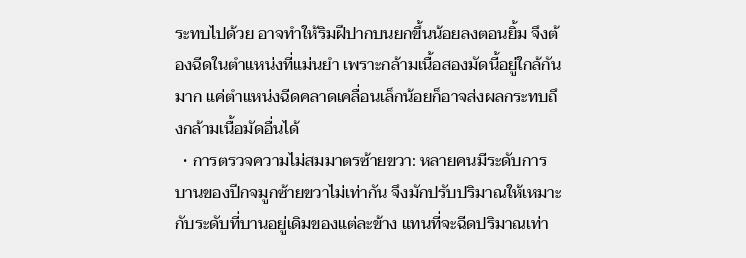ระทบไปด้วย อาจทำให้ริมฝีปากบนยกขึ้นน้อยลงตอนยิ้ม จึงต้องฉีดในตำแหน่งที่แม่นยำ เพราะกล้ามเนื้อสองมัดนี้อยู่ใกล้กันมาก แค่ตำแหน่งฉีดคลาดเคลื่อนเล็กน้อยก็อาจส่งผลกระทบถึงกล้ามเนื้อมัดอื่นได้
  • การตรวจความไม่สมมาตรซ้ายขวา: หลายคนมีระดับการบานของปีกจมูกซ้ายขวาไม่เท่ากัน จึงมักปรับปริมาณให้เหมาะกับระดับที่บานอยู่เดิมของแต่ละข้าง แทนที่จะฉีดปริมาณเท่า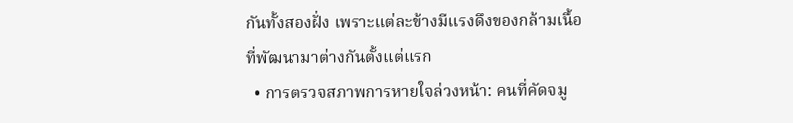กันทั้งสองฝั่ง เพราะแต่ละข้างมีแรงดึงของกล้ามเนื้อที่พัฒนามาต่างกันตั้งแต่แรก
  • การตรวจสภาพการหายใจล่วงหน้า: คนที่คัดจมู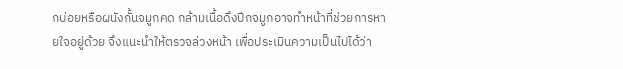กบ่อยหรือผนังกั้นจมูกคด กล้ามเนื้อดึงปีกจมูกอาจทำหน้าที่ช่วยการหายใจอยู่ด้วย จึงแนะนำให้ตรวจล่วงหน้า เพื่อประเมินความเป็นไปได้ว่า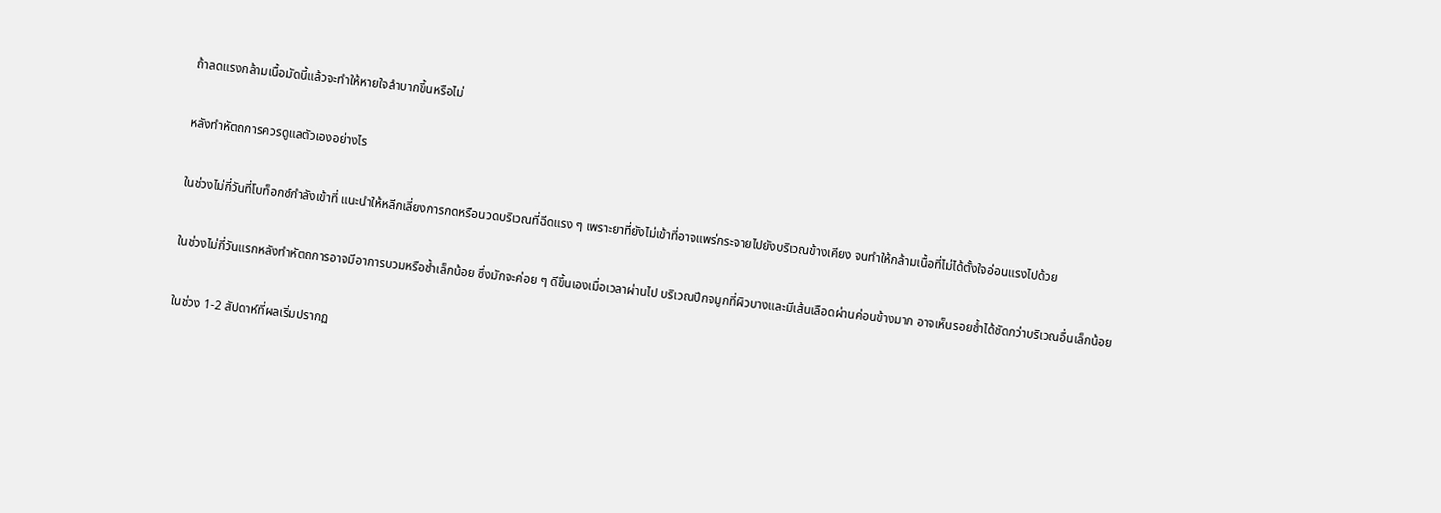ถ้าลดแรงกล้ามเนื้อมัดนี้แล้วจะทำให้หายใจลำบากขึ้นหรือไม่

หลังทำหัตถการควรดูแลตัวเองอย่างไร

ในช่วงไม่กี่วันที่โบท็อกซ์กำลังเข้าที่ แนะนำให้หลีกเลี่ยงการกดหรือนวดบริเวณที่ฉีดแรง ๆ เพราะยาที่ยังไม่เข้าที่อาจแพร่กระจายไปยังบริเวณข้างเคียง จนทำให้กล้ามเนื้อที่ไม่ได้ตั้งใจอ่อนแรงไปด้วย

ในช่วงไม่กี่วันแรกหลังทำหัตถการอาจมีอาการบวมหรือช้ำเล็กน้อย ซึ่งมักจะค่อย ๆ ดีขึ้นเองเมื่อเวลาผ่านไป บริเวณปีกจมูกที่ผิวบางและมีเส้นเลือดผ่านค่อนข้างมาก อาจเห็นรอยช้ำได้ชัดกว่าบริเวณอื่นเล็กน้อย

ในช่วง 1-2 สัปดาห์ที่ผลเริ่มปรากฏ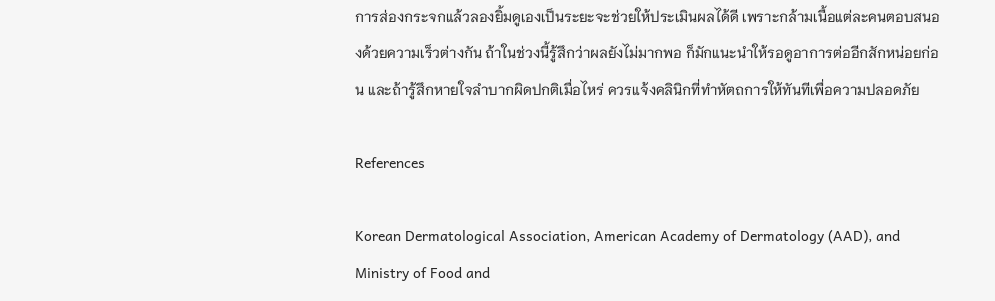การส่องกระจกแล้วลองยิ้มดูเองเป็นระยะจะช่วยให้ประเมินผลได้ดี เพราะกล้ามเนื้อแต่ละคนตอบสนองด้วยความเร็วต่างกัน ถ้าในช่วงนี้รู้สึกว่าผลยังไม่มากพอ ก็มักแนะนำให้รอดูอาการต่ออีกสักหน่อยก่อน และถ้ารู้สึกหายใจลำบากผิดปกติเมื่อไหร่ ควรแจ้งคลินิกที่ทำหัตถการให้ทันทีเพื่อความปลอดภัย

References

Korean Dermatological Association, American Academy of Dermatology (AAD), and Ministry of Food and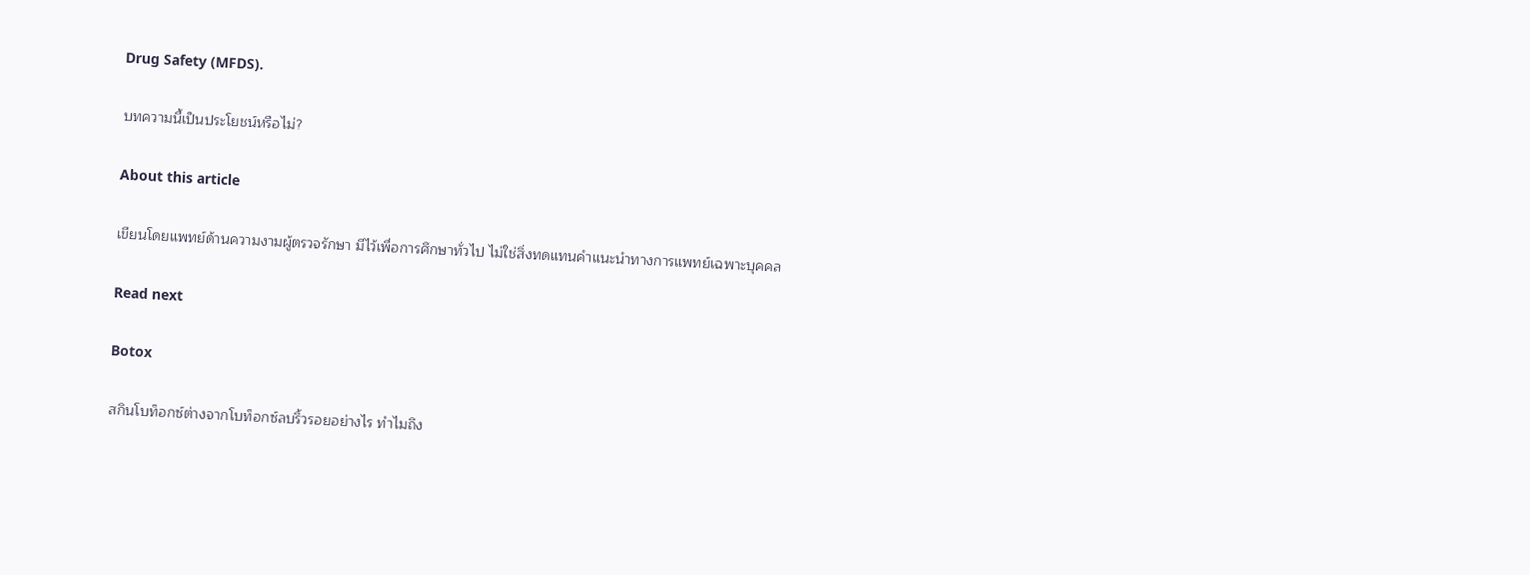Drug Safety (MFDS).

บทความนี้เป็นประโยชน์หรือไม่?

About this article

เขียนโดยแพทย์ด้านความงามผู้ตรวจรักษา มีไว้เพื่อการศึกษาทั่วไป ไม่ใช่สิ่งทดแทนคำแนะนำทางการแพทย์เฉพาะบุคคล

Read next

Botox

สกินโบท็อกซ์ต่างจากโบท็อกซ์ลบริ้วรอยอย่างไร ทำไมถึง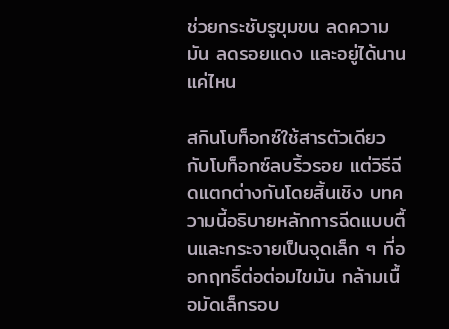ช่วยกระชับรูขุมขน ลดความมัน ลดรอยแดง และอยู่ได้นานแค่ไหน

สกินโบท็อกซ์ใช้สารตัวเดียวกับโบท็อกซ์ลบริ้วรอย แต่วิธีฉีดแตกต่างกันโดยสิ้นเชิง บทความนี้อธิบายหลักการฉีดแบบตื้นและกระจายเป็นจุดเล็ก ๆ ที่ออกฤทธิ์ต่อต่อมไขมัน กล้ามเนื้อมัดเล็กรอบ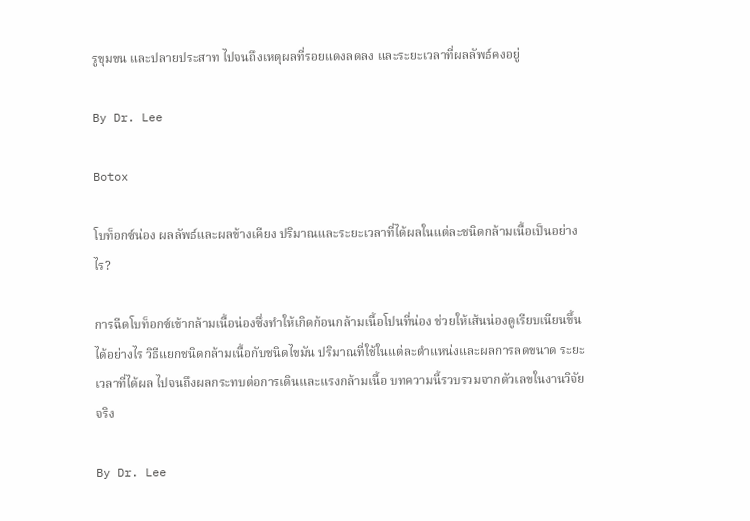รูขุมขน และปลายประสาท ไปจนถึงเหตุผลที่รอยแดงลดลง และระยะเวลาที่ผลลัพธ์คงอยู่

By Dr. Lee

Botox

โบท็อกซ์น่อง ผลลัพธ์และผลข้างเคียง ปริมาณและระยะเวลาที่ได้ผลในแต่ละชนิดกล้ามเนื้อเป็นอย่างไร?

การฉีดโบท็อกซ์เข้ากล้ามเนื้อน่องซึ่งทำให้เกิดก้อนกล้ามเนื้อโปนที่น่อง ช่วยให้เส้นน่องดูเรียบเนียนขึ้นได้อย่างไร วิธีแยกชนิดกล้ามเนื้อกับชนิดไขมัน ปริมาณที่ใช้ในแต่ละตำแหน่งและผลการลดขนาด ระยะเวลาที่ได้ผล ไปจนถึงผลกระทบต่อการเดินและแรงกล้ามเนื้อ บทความนี้รวบรวมจากตัวเลขในงานวิจัยจริง

By Dr. Lee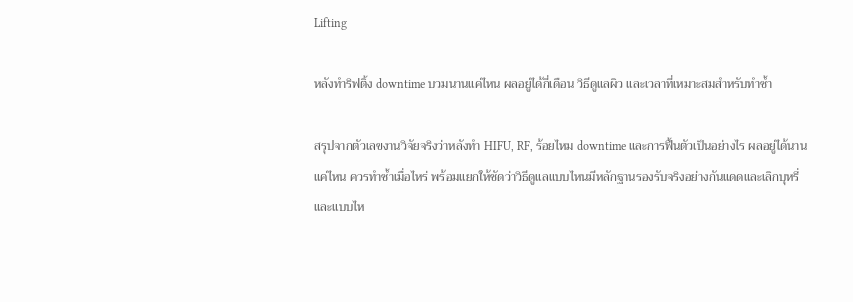Lifting

หลังทำริฟติ้ง downtime บวมนานแค่ไหน ผลอยู่ได้กี่เดือน วิธีดูแลผิว และเวลาที่เหมาะสมสำหรับทำซ้ำ

สรุปจากตัวเลขงานวิจัยจริงว่าหลังทำ HIFU, RF, ร้อยไหม downtime และการฟื้นตัวเป็นอย่างไร ผลอยู่ได้นานแค่ไหน ควรทำซ้ำเมื่อไหร่ พร้อมแยกให้ชัดว่าวิธีดูแลแบบไหนมีหลักฐานรองรับจริงอย่างกันแดดและเลิกบุหรี่ และแบบไห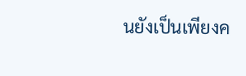นยังเป็นเพียงค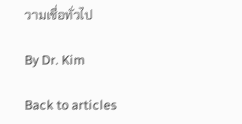วามเชื่อทั่วไป

By Dr. Kim

Back to articles